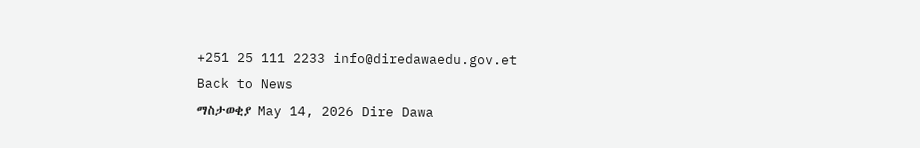+251 25 111 2233 info@diredawaedu.gov.et
Back to News
ማስታወቂያ May 14, 2026 Dire Dawa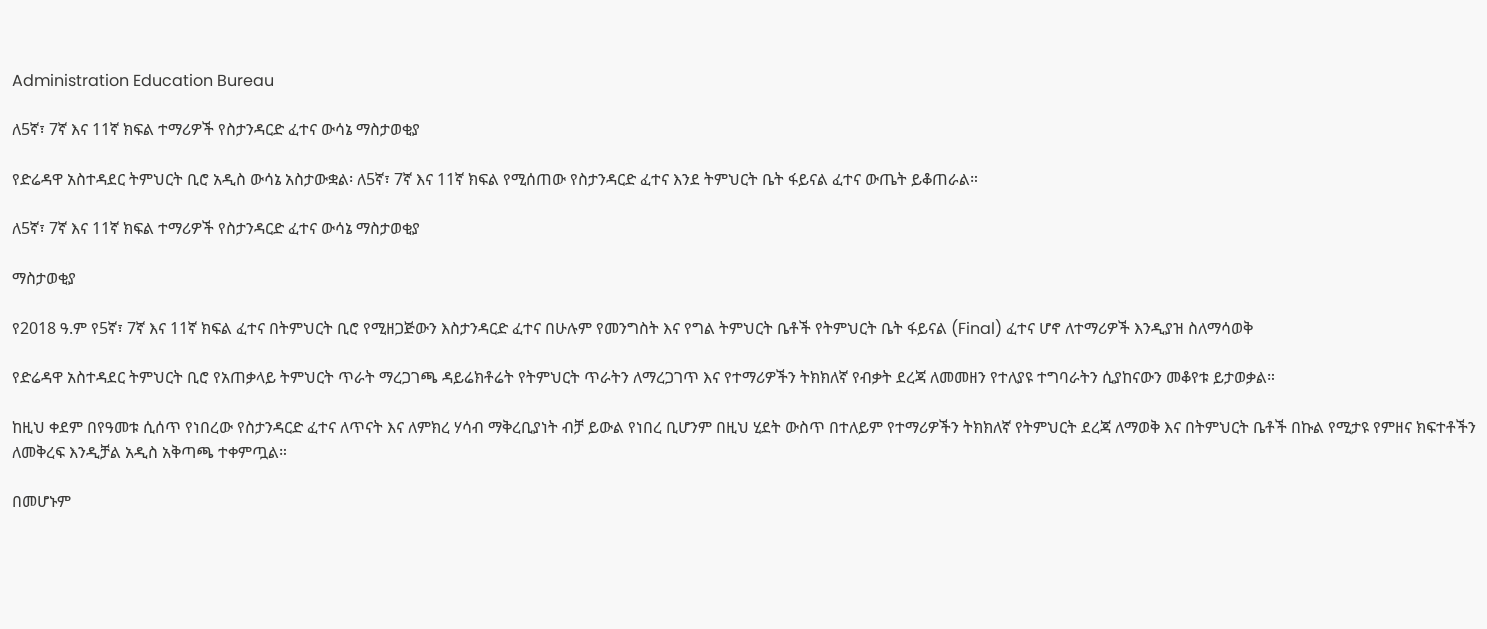Administration Education Bureau

ለ5ኛ፣ 7ኛ እና 11ኛ ክፍል ተማሪዎች የስታንዳርድ ፈተና ውሳኔ ማስታወቂያ

የድሬዳዋ አስተዳደር ትምህርት ቢሮ አዲስ ውሳኔ አስታውቋል፡ ለ5ኛ፣ 7ኛ እና 11ኛ ክፍል የሚሰጠው የስታንዳርድ ፈተና እንደ ትምህርት ቤት ፋይናል ፈተና ውጤት ይቆጠራል።

ለ5ኛ፣ 7ኛ እና 11ኛ ክፍል ተማሪዎች የስታንዳርድ ፈተና ውሳኔ ማስታወቂያ

ማስታወቂያ

የ2018 ዓ.ም የ5ኛ፣ 7ኛ እና 11ኛ ክፍል ፈተና በትምህርት ቢሮ የሚዘጋጅውን እስታንዳርድ ፈተና በሁሉም የመንግስት እና የግል ትምህርት ቤቶች የትምህርት ቤት ፋይናል (Final) ፈተና ሆኖ ለተማሪዎች እንዲያዝ ስለማሳወቅ

የድሬዳዋ አስተዳደር ትምህርት ቢሮ የአጠቃላይ ትምህርት ጥራት ማረጋገጫ ዳይሬክቶሬት የትምህርት ጥራትን ለማረጋገጥ እና የተማሪዎችን ትክክለኛ የብቃት ደረጃ ለመመዘን የተለያዩ ተግባራትን ሲያከናውን መቆየቱ ይታወቃል።

ከዚህ ቀደም በየዓመቱ ሲሰጥ የነበረው የስታንዳርድ ፈተና ለጥናት እና ለምክረ ሃሳብ ማቅረቢያነት ብቻ ይውል የነበረ ቢሆንም በዚህ ሂደት ውስጥ በተለይም የተማሪዎችን ትክክለኛ የትምህርት ደረጃ ለማወቅ እና በትምህርት ቤቶች በኩል የሚታዩ የምዘና ክፍተቶችን ለመቅረፍ እንዲቻል አዲስ አቅጣጫ ተቀምጧል።

በመሆኑም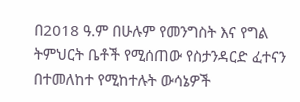በ2018 ዓ.ም በሁሉም የመንግስት እና የግል ትምህርት ቤቶች የሚሰጠው የስታንዳርድ ፈተናን በተመለከተ የሚከተሉት ውሳኔዎች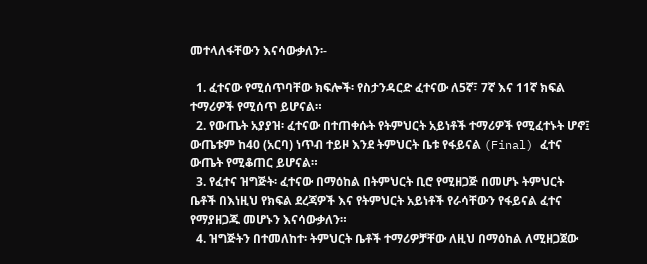መተላለፋቸውን እናሳውቃለን፡-

  1. ፈተናው የሚሰጥባቸው ክፍሎች፡ የስታንዳርድ ፈተናው ለ5ኛ፣ 7ኛ እና 11ኛ ክፍል ተማሪዎች የሚሰጥ ይሆናል።
  2. የውጤት አያያዝ፡ ፈተናው በተጠቀሱት የትምህርት አይነቶች ተማሪዎች የሚፈተኑት ሆኖ፤ ውጤቱም ከ40 (አርባ) ነጥብ ተይዞ እንደ ትምህርት ቤቱ የፋይናል (Final) ፈተና ውጤት የሚቆጠር ይሆናል።
  3. የፈተና ዝግጅት፡ ፈተናው በማዕከል በትምህርት ቢሮ የሚዘጋጅ በመሆኑ ትምህርት ቤቶች በእነዚህ የክፍል ደረጃዎች እና የትምህርት አይነቶች የራሳቸውን የፋይናል ፈተና የማያዘጋጁ መሆኑን እናሳውቃለን።
  4. ዝግጅትን በተመለከተ፡ ትምህርት ቤቶች ተማሪዎቻቸው ለዚህ በማዕከል ለሚዘጋጀው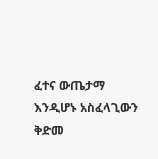ፈተና ውጤታማ እንዲሆኑ አስፈላጊውን ቅድመ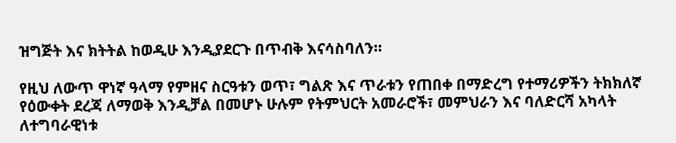ዝግጅት እና ክትትል ከወዲሁ እንዲያደርጉ በጥብቅ እናሳስባለን።

የዚህ ለውጥ ዋነኛ ዓላማ የምዘና ስርዓቱን ወጥ፣ ግልጽ እና ጥራቱን የጠበቀ በማድረግ የተማሪዎችን ትክክለኛ የዕውቀት ደረጃ ለማወቅ እንዲቻል በመሆኑ ሁሉም የትምህርት አመራሮች፣ መምህራን እና ባለድርሻ አካላት ለተግባራዊነቱ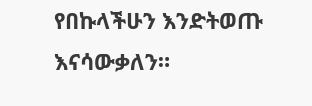የበኩላችሁን እንድትወጡ እናሳውቃለን።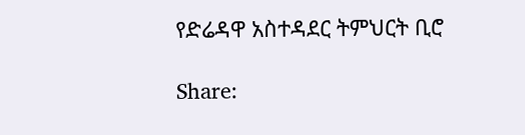የድሬዳዋ አስተዳደር ትምህርት ቢሮ

Share: